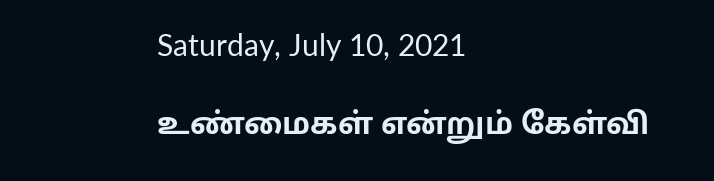Saturday, July 10, 2021

உண்மைகள் என்றும் கேள்வி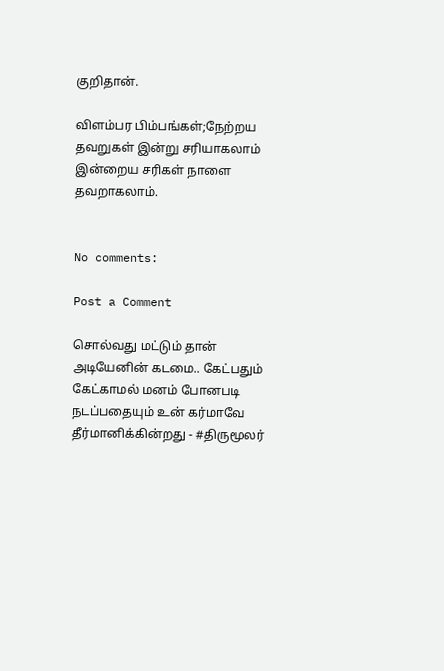குறிதான்.

விளம்பர பிம்பங்கள்;நேற்றய தவறுகள் இன்று சரியாகலாம்
இன்றைய சரிகள் நாளை தவறாகலாம்.


No comments:

Post a Comment

சொல்வது மட்டும் தான் அடியேனின் கடமை.. கேட்பதும் கேட்காமல் மனம் போனபடி நடப்பதையும் உன் கர்மாவே தீர்மானிக்கின்றது - #திருமூலர்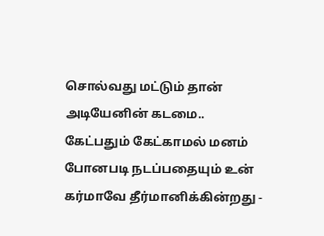சொல்வது மட்டும் தான் அடியேனின் கடமை.. கேட்பதும் கேட்காமல் மனம் போனபடி நடப்பதையும் உன் கர்மாவே தீர்மானிக்கின்றது -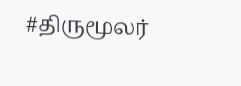#திருமூலர்